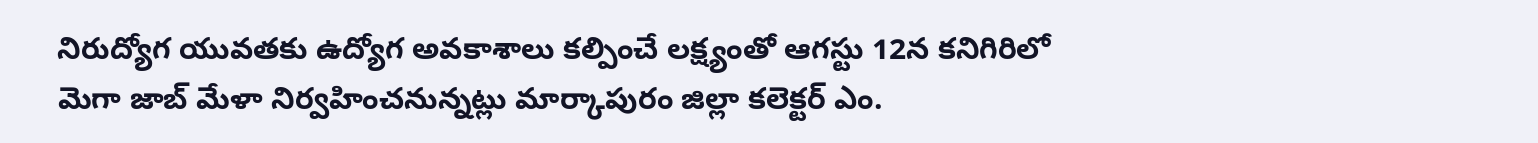నిరుద్యోగ యువతకు ఉద్యోగ అవకాశాలు కల్పించే లక్ష్యంతో ఆగస్టు 12న కనిగిరిలో మెగా జాబ్ మేళా నిర్వహించనున్నట్లు మార్కాపురం జిల్లా కలెక్టర్ ఎం.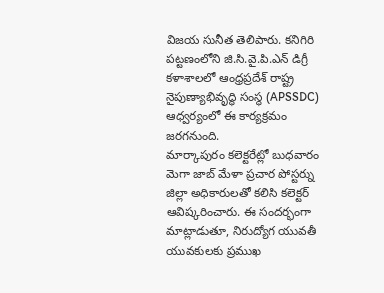విజయ సునీత తెలిపారు. కనిగిరి పట్టణంలోని జి.సి.వై.పి.ఎన్ డిగ్రీ కళాశాలలో ఆంధ్రప్రదేశ్ రాష్ట్ర నైపుణ్యాభివృద్ధి సంస్థ (APSSDC) ఆధ్వర్యంలో ఈ కార్యక్రమం జరగనుంది.
మార్కాపురం కలెక్టరేట్లో బుధవారం మెగా జాబ్ మేళా ప్రచార పోస్టర్ను జిల్లా అధికారులతో కలిసి కలెక్టర్ ఆవిష్కరించారు. ఈ సందర్భంగా మాట్లాడుతూ, నిరుద్యోగ యువతీ యువకులకు ప్రముఖ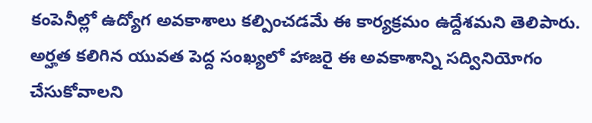కంపెనీల్లో ఉద్యోగ అవకాశాలు కల్పించడమే ఈ కార్యక్రమం ఉద్దేశమని తెలిపారు.
అర్హత కలిగిన యువత పెద్ద సంఖ్యలో హాజరై ఈ అవకాశాన్ని సద్వినియోగం చేసుకోవాలని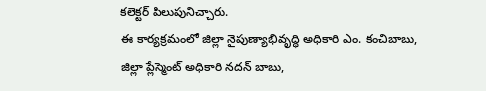కలెక్టర్ పిలుపునిచ్చారు.
ఈ కార్యక్రమంలో జిల్లా నైపుణ్యాభివృద్ధి అధికారి ఎం. కంచిబాబు, జిల్లా ప్లేస్మెంట్ అధికారి నదన్ బాబు,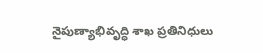నైపుణ్యాభివృద్ధి శాఖ ప్రతినిధులు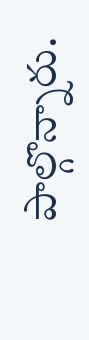పాల్గొన్నారు.